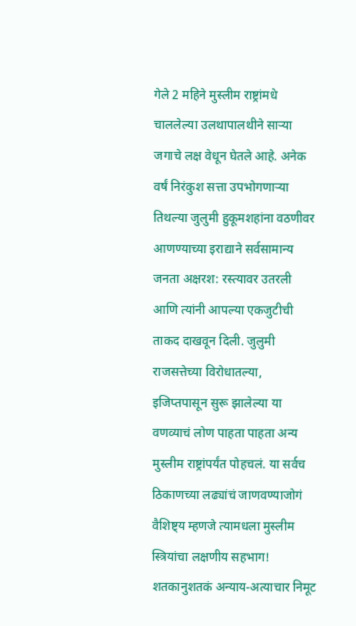गेले 2 महिने मुस्लीम राष्ट्रांमधे चाललेल्या उलथापालथीने साऱ्या जगाचे लक्ष वेधून घेतले आहे. अनेक वर्षं निरंकुश सत्ता उपभोगणाऱ्या तिथल्या जुलुमी हुकूमशहांना वठणीवर आणण्याच्या इराद्याने सर्वसामान्य जनता अक्षरश: रस्त्यावर उतरली आणि त्यांनी आपल्या एकजुटीची ताकद दाखवून दिली. जुलुमी राजसत्तेच्या विरोधातल्या, इजिप्तपासून सुरू झालेल्या या वणव्याचं लोण पाहता पाहता अन्य मुस्लीम राष्ट्रांपर्यंत पोहचलं. या सर्वच ठिकाणच्या लढ्यांचं जाणवण्याजोगं वैशिष्ट्य म्हणजे त्यामधला मुस्लीम स्त्रियांचा लक्षणीय सहभाग! शतकानुशतकं अन्याय-अत्याचार निमूट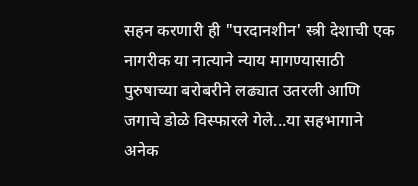सहन करणारी ही "परदानशीन' स्त्री देशाची एक नागरीक या नात्याने न्याय मागण्यासाठी पुरुषाच्या बरोबरीने लढ्यात उतरली आणि जगाचे डोळे विस्फारले गेले...या सहभागाने अनेक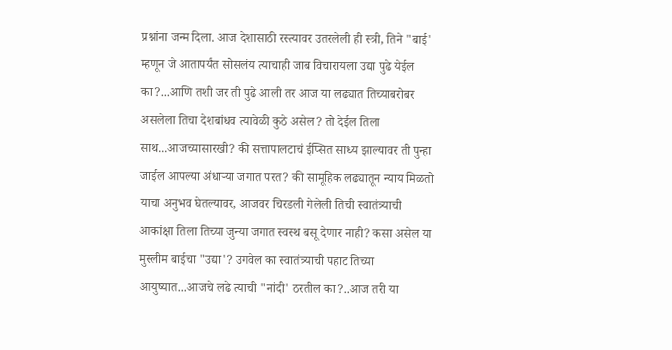प्रश्नांना जन्म दिला. आज देशासाठी रस्त्यावर उतरलेली ही स्त्री, तिने "बाई' म्हणून जे आतापर्यंत सोसलंय त्याचाही जाब विचारायला उद्या पुढे येईल का?...आणि तशी जर ती पुढे आली तर आज या लढ्यात तिच्याबरोबर असलेला तिचा देशबांधव त्यावेळी कुठे असेल? तो देईल तिला साथ...आजच्यासारखी? की सत्तापालटाचं ईप्सित साध्य झाल्यावर ती पुन्हा जाईल आपल्या अंधाऱ्या जगात परत? की सामूहिक लढ्यातून न्याय मिळतो याचा अनुभव घेतल्यावर, आजवर चिरडली गेलेली तिची स्वातंत्र्याची आकांक्षा तिला तिच्या जुन्या जगात स्वस्थ बसू देणार नाही? कसा असेल या मुस्लीम बाईचा "उद्या'? उगवेल का स्वातंत्र्याची पहाट तिच्या आयुष्यात...आजचे लढे त्याची "नांदी' ठरतील का?..आज तरी या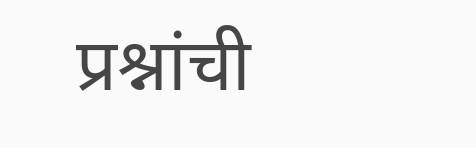प्रश्नांची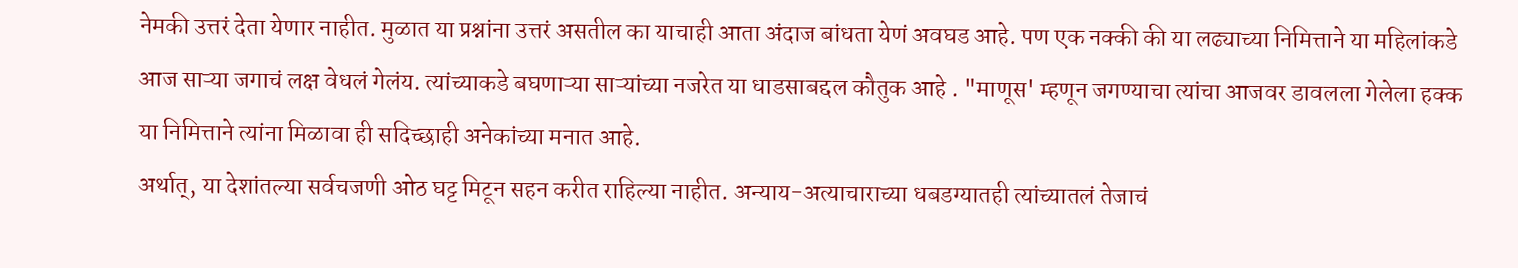नेमकी उत्तरं देता येणार नाहीत. मुळात या प्रश्नांना उत्तरं असतील का याचाही आता अंदाज बांधता येणं अवघड आहे. पण एक नक्की की या लढ्याच्या निमित्ताने या महिलांकडे आज साऱ्या जगाचं लक्ष वेधलं गेलंय. त्यांच्याकडे बघणाऱ्या साऱ्यांच्या नजरेत या धाडसाबद्दल कौतुक आहे . "माणूस' म्हणून जगण्याचा त्यांचा आजवर डावलला गेलेला हक्क या निमित्ताने त्यांना मिळावा ही सदिच्छाही अनेकांच्या मनात आहे.
अर्थात्, या देशांतल्या सर्वचजणी ओठ घट्ट मिटून सहन करीत राहिल्या नाहीत. अन्याय-अत्याचाराच्या धबडग्यातही त्यांच्यातलं तेजाचं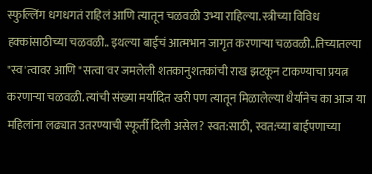स्फुल्लिंग धगधगतं राहिलं आणि त्यातून चळवळी उभ्या राहिल्या. स्त्रीच्या विविध हक्कांसाठीच्या चळवळी.. इथल्या बाईचं आत्मभान जागृत करणाऱ्या चळवळी..तिच्यातल्या "स्व'त्वावर आणि "सत्वा'वर जमलेली शतकानुशतकांची राख झटकून टाकण्याचा प्रयत्न करणाऱ्या चळवळी. त्यांची संख्या मर्यादित खरी पण त्यातून मिळालेल्या धैर्यानेच का आज या महिलांना लढ्यात उतरण्याची स्फूर्ती दिली असेल? स्वत:साठी, स्वत:च्या बाईपणाच्या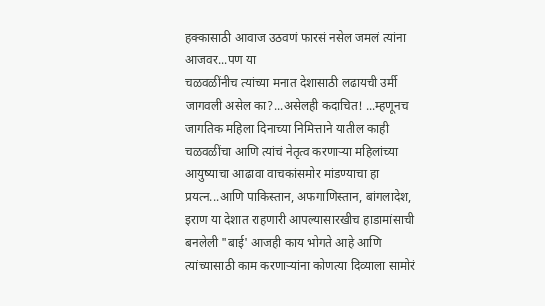हक्कासाठी आवाज उठवणं फारसं नसेल जमलं त्यांना आजवर...पण या
चळवळींनीच त्यांच्या मनात देशासाठी लढायची उर्मी जागवली असेल का?...असेलही कदाचित! ...म्हणूनच जागतिक महिला दिनाच्या निमित्ताने यातील काही चळवळींचा आणि त्यांचं नेतृत्व करणाऱ्या महिलांच्या आयुष्याचा आढावा वाचकांसमोर मांडण्याचा हा प्रयत्न...आणि पाकिस्तान, अफगाणिस्तान, बांगलादेश, इराण या देशात राहणारी आपल्यासारखीच हाडामांसाची बनलेली "बाई' आजही काय भोगते आहे आणि त्यांच्यासाठी काम करणाऱ्यांना कोणत्या दिव्याला सामोरं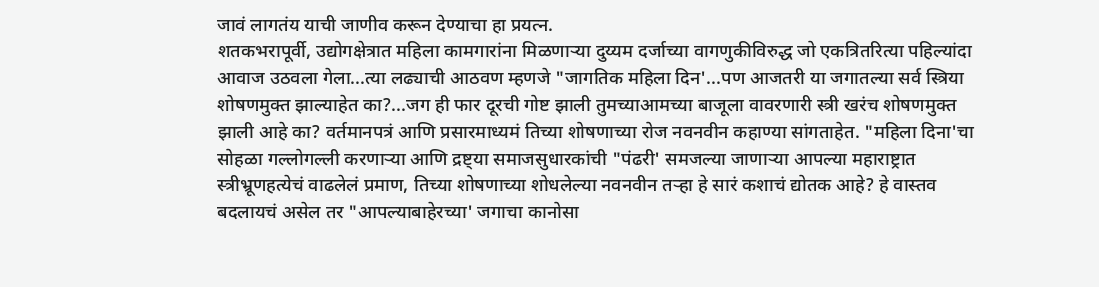जावं लागतंय याची जाणीव करून देण्याचा हा प्रयत्न.
शतकभरापूर्वी, उद्योगक्षेत्रात महिला कामगारांना मिळणाऱ्या दुय्यम दर्जाच्या वागणुकीविरुद्ध जो एकत्रितरित्या पहिल्यांदा आवाज उठवला गेला...त्या लढ्याची आठवण म्हणजे "जागतिक महिला दिन'...पण आजतरी या जगातल्या सर्व स्त्रिया शोषणमुक्त झाल्याहेत का?...जग ही फार दूरची गोष्ट झाली तुमच्याआमच्या बाजूला वावरणारी स्त्री खरंच शोषणमुक्त झाली आहे का? वर्तमानपत्रं आणि प्रसारमाध्यमं तिच्या शोषणाच्या रोज नवनवीन कहाण्या सांगताहेत. "महिला दिना'चा सोहळा गल्लोगल्ली करणाऱ्या आणि द्रष्ट्या समाजसुधारकांची "पंढरी' समजल्या जाणाऱ्या आपल्या महाराष्ट्रात स्त्रीभ्रूणहत्येचं वाढलेलं प्रमाण, तिच्या शोषणाच्या शोधलेल्या नवनवीन तऱ्हा हे सारं कशाचं द्योतक आहे? हे वास्तव बदलायचं असेल तर "आपल्याबाहेरच्या' जगाचा कानोसा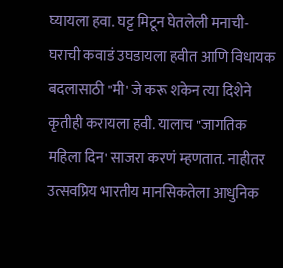घ्यायला हवा. घट्ट मिटून घेतलेली मनाची-घराची कवाडं उघडायला हवीत आणि विधायक बदलासाठी "मी' जे करू शकेन त्या दिशेने कृतीही करायला हवी. यालाच "जागतिक महिला दिन' साजरा करणं म्हणतात. नाहीतर उत्सवप्रिय भारतीय मानसिकतेला आधुनिक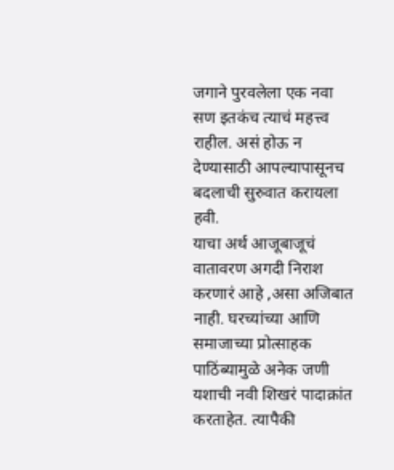जगाने पुरवलेला एक नवा सण इतकंच त्याचं महत्त्व राहील. असं होऊ न देण्यासाठी आपल्यापासूनच बदलाची सुरुवात करायला हवी.
याचा अर्थ आजूबाजूचं वातावरण अगदी निराश करणारं आहे ,असा अजिबात नाही. घरच्यांच्या आणि समाजाच्या प्रोत्साहक पाठिंब्यामुळे अनेक जणी यशाची नवी शिखरं पादाक्रांत करताहेत. त्यापैकी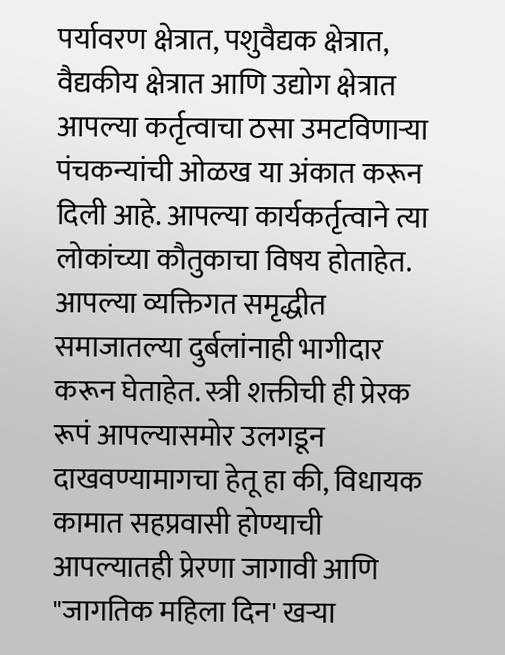पर्यावरण क्षेत्रात, पशुवैद्यक क्षेत्रात, वैद्यकीय क्षेत्रात आणि उद्योग क्षेत्रात आपल्या कर्तृत्वाचा ठसा उमटविणाऱ्या पंचकन्यांची ओळख या अंकात करून दिली आहे. आपल्या कार्यकर्तृत्वाने त्या लोकांच्या कौतुकाचा विषय होताहेत. आपल्या व्यक्तिगत समृद्धीत समाजातल्या दुर्बलांनाही भागीदार करून घेताहेत. स्त्री शक्तीची ही प्रेरक रूपं आपल्यासमोर उलगडून दाखवण्यामागचा हेतू हा की, विधायक कामात सहप्रवासी होण्याची आपल्यातही प्रेरणा जागावी आणि "जागतिक महिला दिन' खऱ्या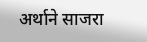अर्थाने साजरा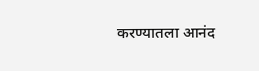करण्यातला आनंद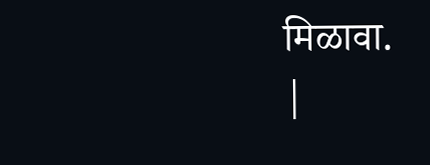मिळावा.
|